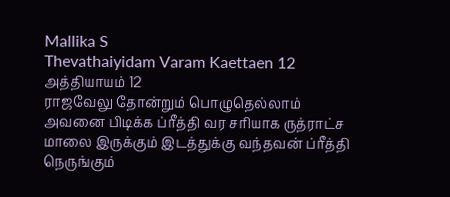Mallika S
Thevathaiyidam Varam Kaettaen 12
அத்தியாயம் 12
ராஜவேலு தோன்றும் பொழுதெல்லாம் அவனை பிடிக்க ப்ரீத்தி வர சரியாக ருத்ராட்ச மாலை இருக்கும் இடத்துக்கு வந்தவன் ப்ரீத்தி நெருங்கும்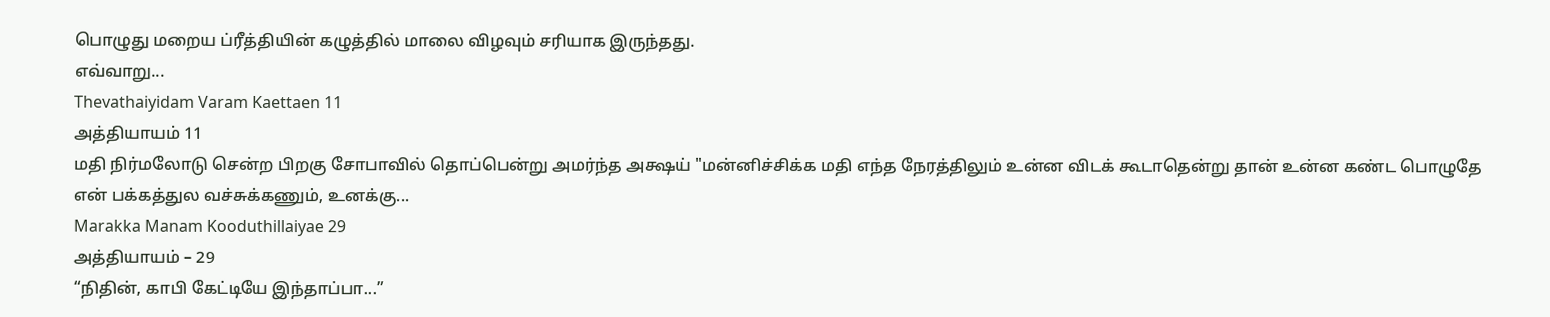பொழுது மறைய ப்ரீத்தியின் கழுத்தில் மாலை விழவும் சரியாக இருந்தது.
எவ்வாறு...
Thevathaiyidam Varam Kaettaen 11
அத்தியாயம் 11
மதி நிர்மலோடு சென்ற பிறகு சோபாவில் தொப்பென்று அமர்ந்த அக்ஷய் "மன்னிச்சிக்க மதி எந்த நேரத்திலும் உன்ன விடக் கூடாதென்று தான் உன்ன கண்ட பொழுதே என் பக்கத்துல வச்சுக்கணும், உனக்கு...
Marakka Manam Kooduthillaiyae 29
அத்தியாயம் – 29
“நிதின், காபி கேட்டியே இந்தாப்பா...”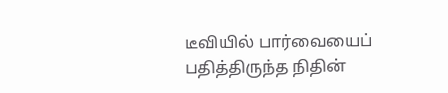டீவியில் பார்வையைப் பதித்திருந்த நிதின்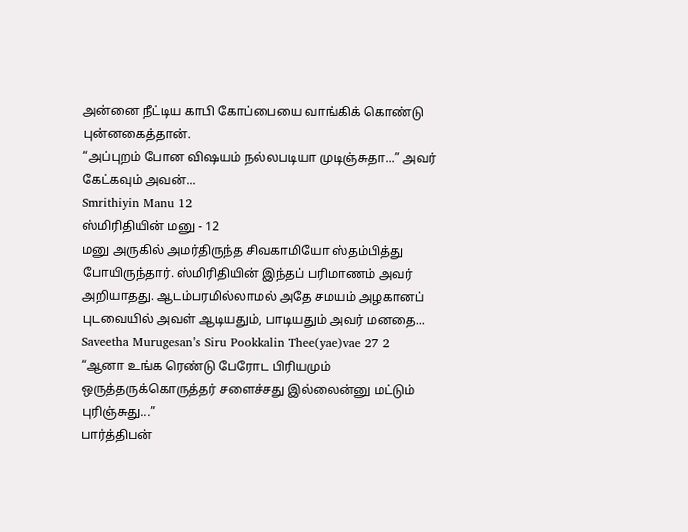அன்னை நீட்டிய காபி கோப்பையை வாங்கிக் கொண்டு புன்னகைத்தான்.
“அப்புறம் போன விஷயம் நல்லபடியா முடிஞ்சுதா...” அவர் கேட்கவும் அவன்...
Smrithiyin Manu 12
ஸ்மிரிதியின் மனு - 12
மனு அருகில் அமர்திருந்த சிவகாமியோ ஸ்தம்பித்து போயிருந்தார். ஸ்மிரிதியின் இந்தப் பரிமாணம் அவர் அறியாதது. ஆடம்பரமில்லாமல் அதே சமயம் அழகானப் புடவையில் அவள் ஆடியதும், பாடியதும் அவர் மனதை...
Saveetha Murugesan’s Siru Pookkalin Thee(yae)vae 27 2
“ஆனா உங்க ரெண்டு பேரோட பிரியமும் ஒருத்தருக்கொருத்தர் சளைச்சது இல்லைன்னு மட்டும் புரிஞ்சுது...”
பார்த்திபன்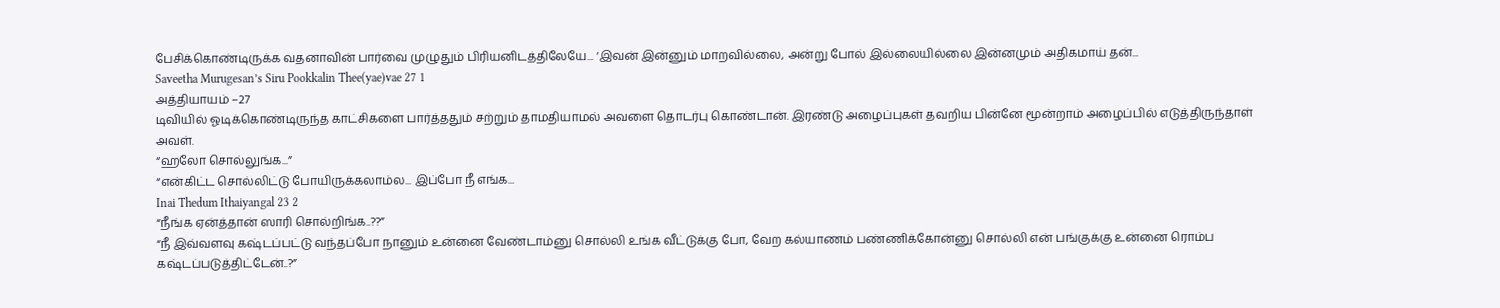பேசிக்கொண்டிருக்க வதனாவின் பார்வை முழுதும் பிரியனிடத்திலேயே... ‘இவன் இன்னும் மாறவில்லை, அன்று போல் இல்லையில்லை இன்னமும் அதிகமாய் தன்...
Saveetha Murugesan’s Siru Pookkalin Thee(yae)vae 27 1
அத்தியாயம் –27
டிவியில் ஓடிக்கொண்டிருந்த காட்சிகளை பார்த்ததும் சற்றும் தாமதியாமல் அவளை தொடர்பு கொண்டான். இரண்டு அழைப்புகள் தவறிய பின்னே மூன்றாம் அழைப்பில் எடுத்திருந்தாள் அவள்.
“ஹலோ சொல்லுங்க...”
“என்கிட்ட சொல்லிட்டு போயிருக்கலாம்ல... இப்போ நீ எங்க...
Inai Thedum Ithaiyangal 23 2
“நீங்க ஏன்த்தான் ஸாரி சொல்றிங்க..??”
“நீ இவ்வளவு கஷ்டப்பட்டு வந்தப்போ நானும் உன்னை வேண்டாம்னு சொல்லி உங்க வீட்டுக்கு போ, வேற கல்யாணம் பண்ணிக்கோன்னு சொல்லி என் பங்குக்கு உன்னை ரொம்ப கஷ்டப்படுத்திட்டேன்..?”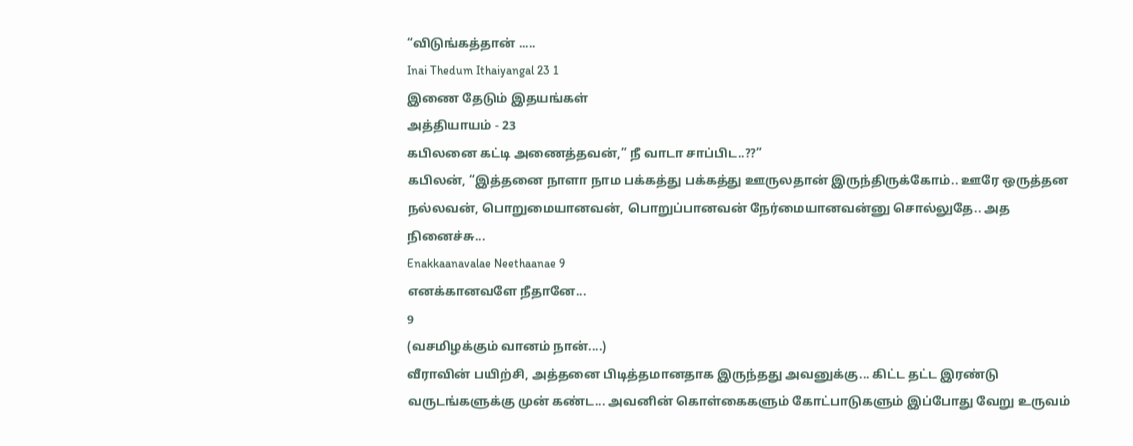“விடுங்கத்தான் .....
Inai Thedum Ithaiyangal 23 1
இணை தேடும் இதயங்கள்
அத்தியாயம் - 23
கபிலனை கட்டி அணைத்தவன்,” நீ வாடா சாப்பிட..??”
கபிலன், “இத்தனை நாளா நாம பக்கத்து பக்கத்து ஊருலதான் இருந்திருக்கோம்.. ஊரே ஒருத்தன நல்லவன், பொறுமையானவன், பொறுப்பானவன் நேர்மையானவன்னு சொல்லுதே.. அத நினைச்சு...
Enakkaanavalae Neethaanae 9
எனக்கானவளே நீதானே...
9
(வசமிழக்கும் வானம் நான்....)
வீராவின் பயிற்சி, அத்தனை பிடித்தமானதாக இருந்தது அவனுக்கு... கிட்ட தட்ட இரண்டு வருடங்களுக்கு முன் கண்ட... அவனின் கொள்கைகளும் கோட்பாடுகளும் இப்போது வேறு உருவம்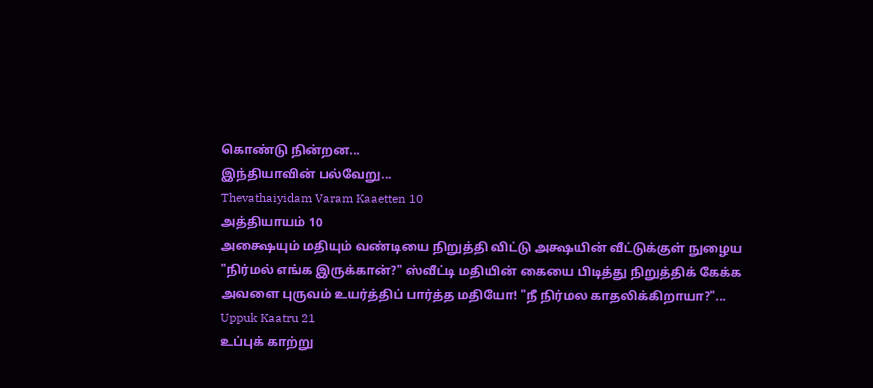கொண்டு நின்றன...
இந்தியாவின் பல்வேறு...
Thevathaiyidam Varam Kaaetten 10
அத்தியாயம் 10
அக்ஷையும் மதியும் வண்டியை நிறுத்தி விட்டு அக்ஷயின் வீட்டுக்குள் நுழைய
"நிர்மல் எங்க இருக்கான்?" ஸ்வீட்டி மதியின் கையை பிடித்து நிறுத்திக் கேக்க
அவளை புருவம் உயர்த்திப் பார்த்த மதியோ! "நீ நிர்மல காதலிக்கிறாயா?"...
Uppuk Kaatru 21
உப்புக் காற்று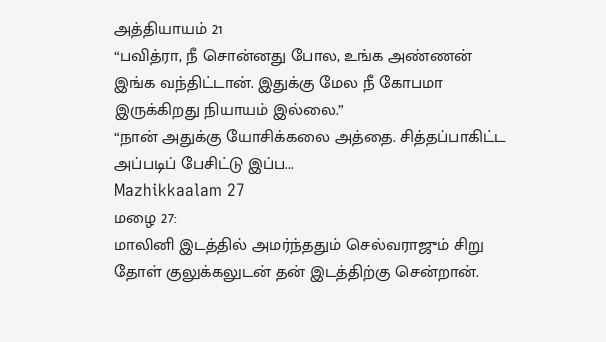அத்தியாயம் 21
“பவித்ரா, நீ சொன்னது போல, உங்க அண்ணன் இங்க வந்திட்டான். இதுக்கு மேல நீ கோபமா இருக்கிறது நியாயம் இல்லை.”
“நான் அதுக்கு யோசிக்கலை அத்தை. சித்தப்பாகிட்ட அப்படிப் பேசிட்டு இப்ப...
Mazhikkaalam 27
மழை 27:
மாலினி இடத்தில் அமர்ந்ததும் செல்வராஜும் சிறு தோள் குலுக்கலுடன் தன் இடத்திற்கு சென்றான்.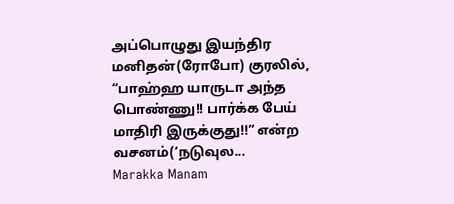அப்பொழுது இயந்திர மனிதன்(ரோபோ) குரலில், “பாஹ்ஹ யாருடா அந்த பொண்ணு!! பார்க்க பேய் மாதிரி இருக்குது!!” என்ற வசனம்(‘நடுவுல...
Marakka Manam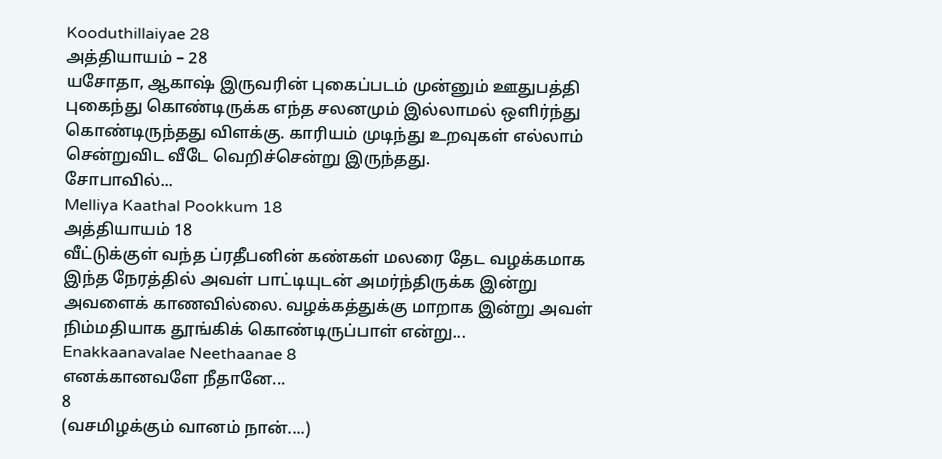Kooduthillaiyae 28
அத்தியாயம் – 28
யசோதா, ஆகாஷ் இருவரின் புகைப்படம் முன்னும் ஊதுபத்தி புகைந்து கொண்டிருக்க எந்த சலனமும் இல்லாமல் ஒளிர்ந்து கொண்டிருந்தது விளக்கு. காரியம் முடிந்து உறவுகள் எல்லாம் சென்றுவிட வீடே வெறிச்சென்று இருந்தது.
சோபாவில்...
Melliya Kaathal Pookkum 18
அத்தியாயம் 18
வீட்டுக்குள் வந்த ப்ரதீபனின் கண்கள் மலரை தேட வழக்கமாக இந்த நேரத்தில் அவள் பாட்டியுடன் அமர்ந்திருக்க இன்று அவளைக் காணவில்லை. வழக்கத்துக்கு மாறாக இன்று அவள் நிம்மதியாக தூங்கிக் கொண்டிருப்பாள் என்று...
Enakkaanavalae Neethaanae 8
எனக்கானவளே நீதானே...
8
(வசமிழக்கும் வானம் நான்....)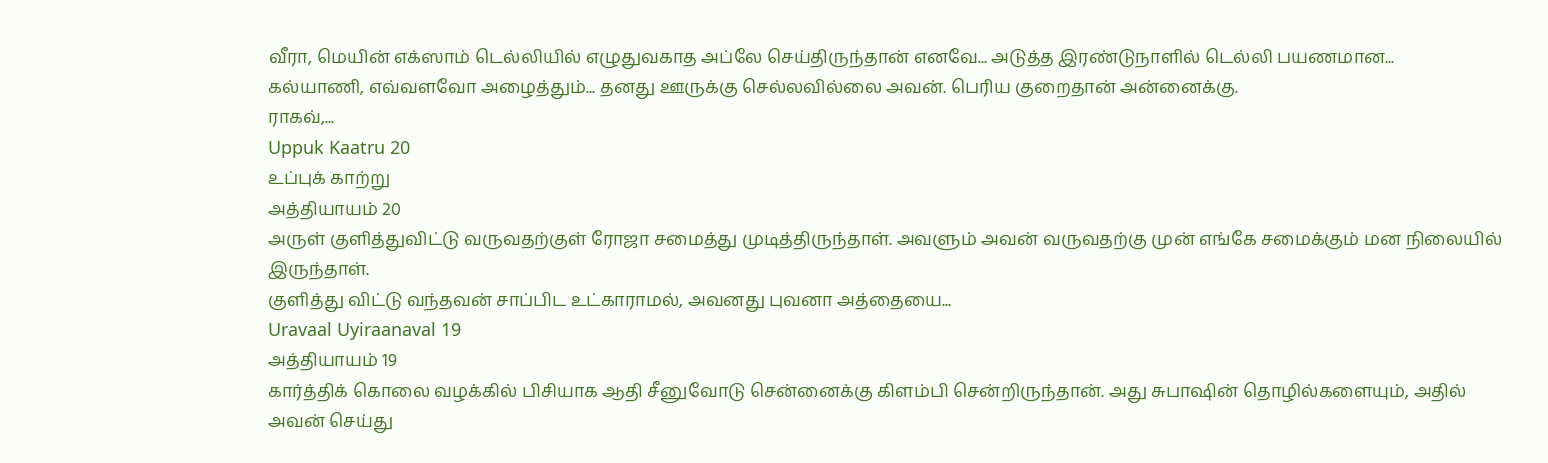வீரா, மெயின் எக்ஸாம் டெல்லியில் எழுதுவகாத அப்லே செய்திருந்தான் எனவே... அடுத்த இரண்டுநாளில் டெல்லி பயணமான...
கல்யாணி, எவ்வளவோ அழைத்தும்... தனது ஊருக்கு செல்லவில்லை அவன். பெரிய குறைதான் அன்னைக்கு.
ராகவ்,...
Uppuk Kaatru 20
உப்புக் காற்று
அத்தியாயம் 20
அருள் குளித்துவிட்டு வருவதற்குள் ரோஜா சமைத்து முடித்திருந்தாள். அவளும் அவன் வருவதற்கு முன் எங்கே சமைக்கும் மன நிலையில் இருந்தாள்.
குளித்து விட்டு வந்தவன் சாப்பிட உட்காராமல், அவனது புவனா அத்தையை...
Uravaal Uyiraanaval 19
அத்தியாயம் 19
கார்த்திக் கொலை வழக்கில் பிசியாக ஆதி சீனுவோடு சென்னைக்கு கிளம்பி சென்றிருந்தான். அது சுபாஷின் தொழில்களையும், அதில் அவன் செய்து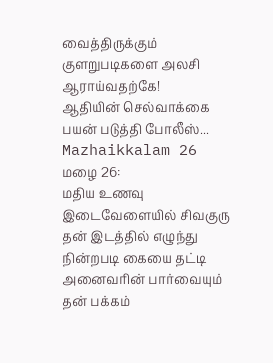வைத்திருக்கும் குளறுபடிகளை அலசி ஆராய்வதற்கே!
ஆதியின் செல்வாக்கை பயன் படுத்தி போலீஸ்...
Mazhaikkalam 26
மழை 26:
மதிய உணவு இடைவேளையில் சிவகுரு தன் இடத்தில் எழுந்து நின்றபடி கையை தட்டி அனைவரின் பார்வையும் தன் பக்கம்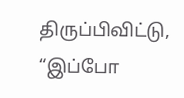திருப்பிவிட்டு, “இப்போ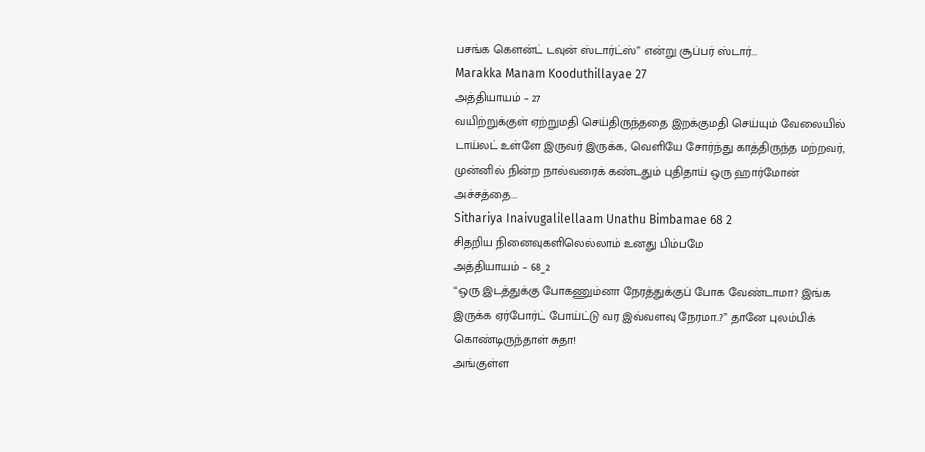பசங்க கௌன்ட் டவுன் ஸ்டார்ட்ஸ்” என்று சூப்பர் ஸ்டார்...
Marakka Manam Kooduthillayae 27
அத்தியாயம் – 27
வயிற்றுக்குள் ஏற்றுமதி செய்திருந்ததை இறக்குமதி செய்யும் வேலையில் டாய்லட் உள்ளே இருவர் இருக்க, வெளியே சோர்ந்து காத்திருந்த மற்றவர், முன்னில் நின்ற நால்வரைக் கண்டதும் புதிதாய் ஒரு ஹார்மோன் அச்சத்தை...
Sithariya Inaivugalilellaam Unathu Bimbamae 68 2
சிதறிய நினைவுகளிலெல்லாம் உனது பிம்பமே
அத்தியாயம் – 68_2
“ஒரு இடத்துக்கு போகணும்னா நேரத்துக்குப் போக வேண்டாமா? இங்க இருக்க ஏர்போர்ட் போய்ட்டு வர இவ்வளவு நேரமா..?” தானே புலம்பிக் கொண்டிருந்தாள் சுதா!
அங்குள்ள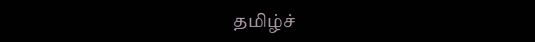தமிழ்ச்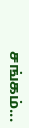சங்கம்...